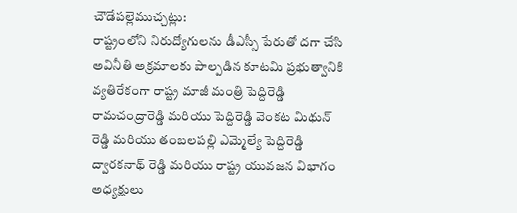చౌడేపల్లెముచ్చట్లు:
రాష్ట్రంలోని నిరుద్యోగులను డీఎస్సీ పేరుతో దగా చేసి అవినీతి అక్రమాలకు పాల్పడిన కూటమి ప్రభుత్వానికి వ్యతిరేకంగా రాష్ట్ర మాజీ మంత్రి పెద్దిరెడ్డి రామచంద్రారెడ్డి మరియు పెద్దిరెడ్డి వెంకట మిథున్ రెడ్డి మరియు తంబలపల్లి ఎమ్మెల్యే పెద్దిరెడ్డి ద్వారకనాథ్ రెడ్డి మరియు రాష్ట్ర యువజన విభాగం అధ్యక్షులు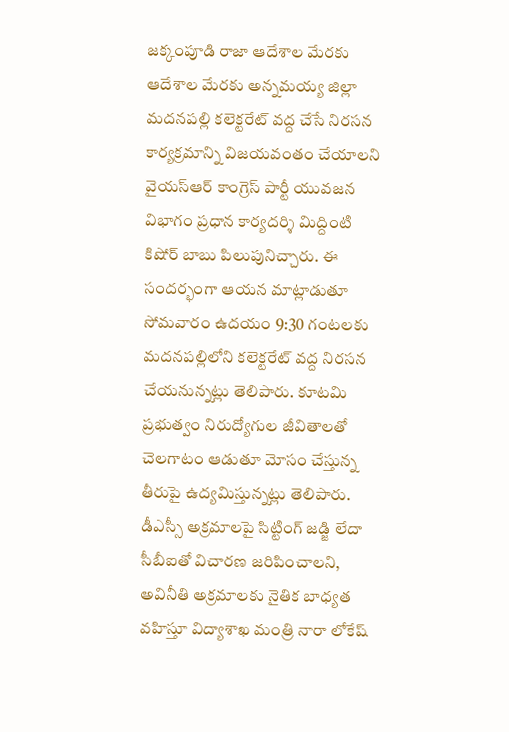జక్కంపూడి రాజా ఆదేశాల మేరకు ఆదేశాల మేరకు అన్నమయ్య జిల్లా మదనపల్లి కలెక్టరేట్ వద్ద చేసే నిరసన కార్యక్రమాన్ని విజయవంతం చేయాలని వైయస్ఆర్ కాంగ్రెస్ పార్టీ యువజన విభాగం ప్రధాన కార్యదర్శి మిద్దింటి కిషోర్ బాబు పిలుపునిచ్చారు. ఈ సందర్భంగా ఆయన మాట్లాడుతూ సోమవారం ఉదయం 9:30 గంటలకు మదనపల్లిలోని కలెక్టరేట్ వద్ద నిరసన చేయనున్నట్లు తెలిపారు. కూటమి ప్రభుత్వం నిరుద్యోగుల జీవితాలతో చెలగాటం ఆడుతూ మోసం చేస్తున్న తీరుపై ఉద్యమిస్తున్నట్లు తెలిపారు. డీఎస్సీ అక్రమాలపై సిట్టింగ్ జడ్జి లేదా సీబీఐతో విచారణ జరిపించాలని, అవినీతి అక్రమాలకు నైతిక బాధ్యత వహిస్తూ విద్యాశాఖ మంత్రి నారా లోకేష్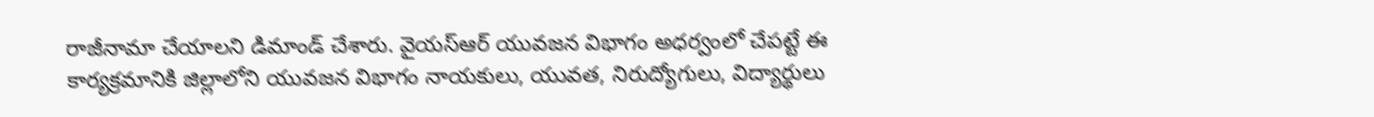రాజీనామా చేయాలని డిమాండ్ చేశారు. వైయస్ఆర్ యువజన విభాగం అధర్వంలో చేపట్టే ఈ కార్యక్రమానికి జిల్లాలోని యువజన విభాగం నాయకులు, యువత, నిరుద్యోగులు, విద్యార్థులు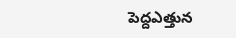పెద్దఎత్తున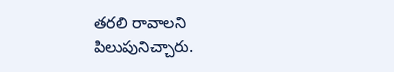తరలి రావాలని పిలుపునిచ్చారు.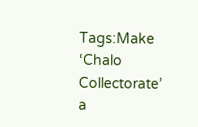Tags:Make ‘Chalo Collectorate’ a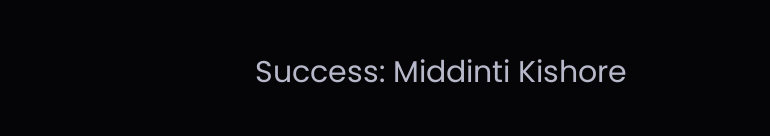Success: Middinti Kishore